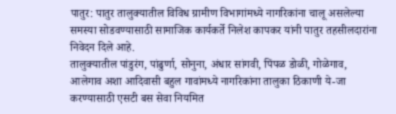पातुर: पातुर तालुक्यातील विविध ग्रामीण विभागांमध्ये नागरिकांना चालू असलेल्या समस्या सोडवण्यासाठी सामाजिक कार्यकर्ते निलेश कापकर यांनी पातुर तहसीलदारांना निवेदन दिले आहे.
तालुक्यातील पांडुरंग, पांढुर्णा, सोनुना, अंधार सांगवी, पिंपळ डोळी, गोळेगाव, आलेगाव अशा आदिवासी बहुल गावांमध्ये नागरिकांना तालुका ठिकाणी ये-जा करण्यासाठी एसटी बस सेवा नियमित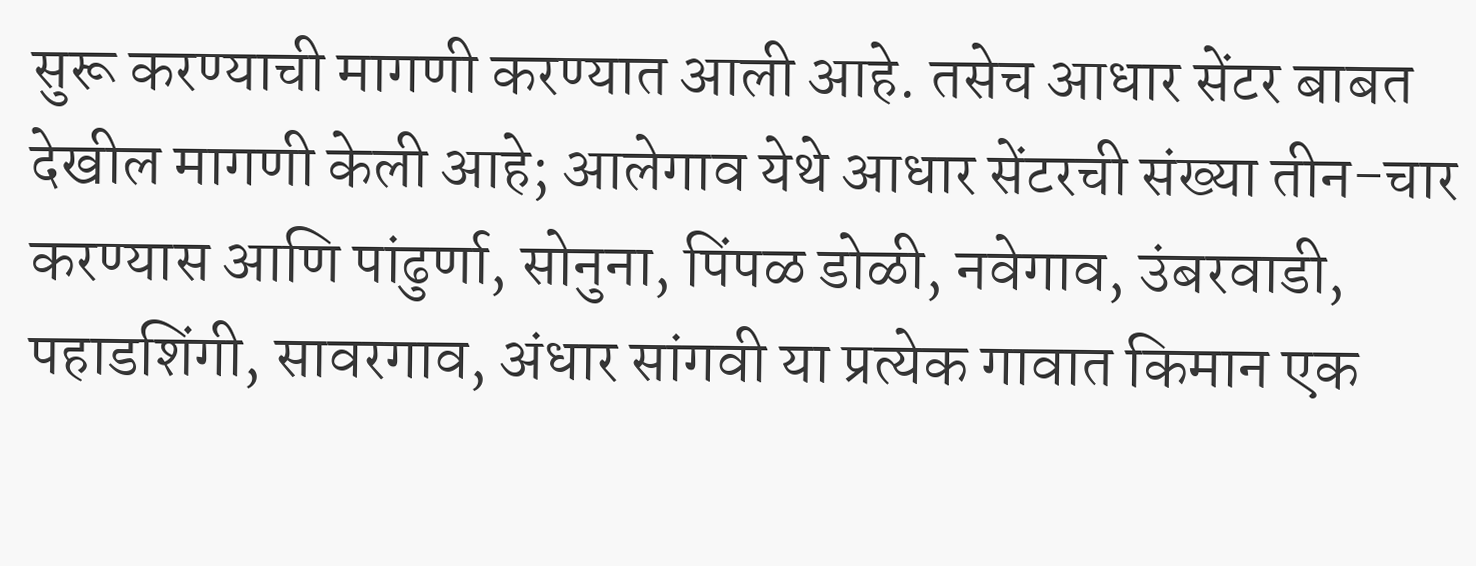सुरू करण्याची मागणी करण्यात आली आहे. तसेच आधार सेंटर बाबत देखील मागणी केली आहे; आलेगाव येथे आधार सेंटरची संख्या तीन-चार करण्यास आणि पांढुर्णा, सोनुना, पिंपळ डोळी, नवेगाव, उंबरवाडी, पहाडशिंगी, सावरगाव, अंधार सांगवी या प्रत्येक गावात किमान एक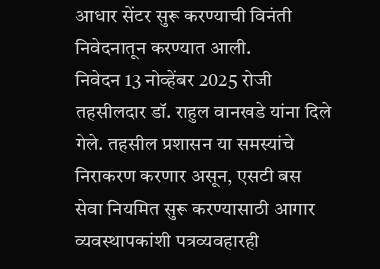आधार सेंटर सुरू करण्याची विनंती निवेदनातून करण्यात आली.
निवेदन 13 नोव्हेंबर 2025 रोजी तहसीलदार डॉ. राहुल वानखडे यांना दिले गेले. तहसील प्रशासन या समस्यांचे निराकरण करणार असून, एसटी बस सेवा नियमित सुरू करण्यासाठी आगार व्यवस्थापकांशी पत्रव्यवहारही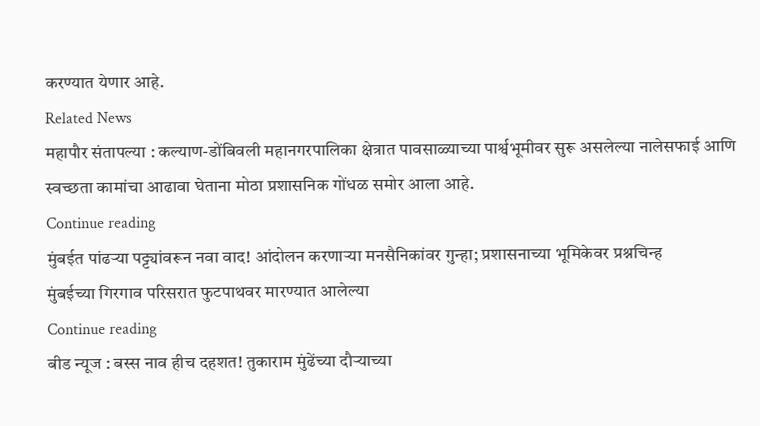करण्यात येणार आहे.
Related News
महापौर संतापल्या : कल्याण-डोंबिवली महानगरपालिका क्षेत्रात पावसाळ्याच्या पार्श्वभूमीवर सुरू असलेल्या नालेसफाई आणि स्वच्छता कामांचा आढावा घेताना मोठा प्रशासनिक गोंधळ समोर आला आहे.
Continue reading
मुंबईत पांढऱ्या पट्ट्यांवरून नवा वाद! आंदोलन करणाऱ्या मनसैनिकांवर गुन्हा; प्रशासनाच्या भूमिकेवर प्रश्नचिन्ह
मुंबईच्या गिरगाव परिसरात फुटपाथवर मारण्यात आलेल्या
Continue reading
बीड न्यूज : बस्स नाव हीच दहशत! तुकाराम मुंढेंच्या दौऱ्याच्या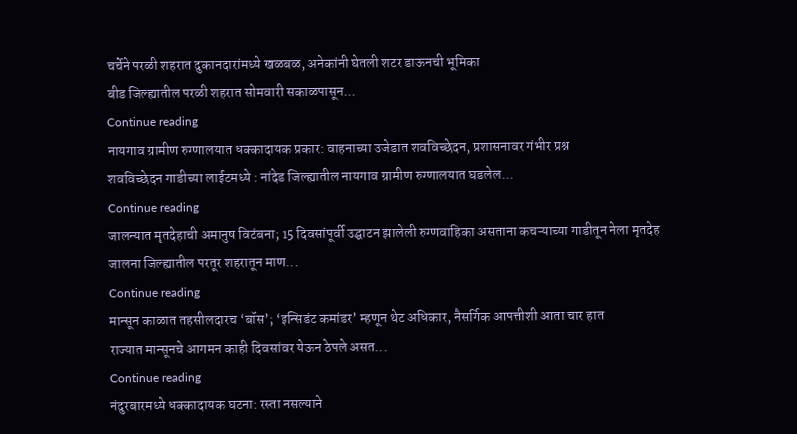चर्चेने परळी शहरात दुकानदारांमध्ये खळबळ, अनेकांनी घेतली शटर डाऊनची भूमिका
बीड जिल्ह्यातील परळी शहरात सोमवारी सकाळपासून...
Continue reading
नायगाव ग्रामीण रुग्णालयात धक्कादायक प्रकार: वाहनाच्या उजेडात शवविच्छेदन, प्रशासनावर गंभीर प्रश्न
शवविच्छेदन गाडीच्या लाईटमध्ये : नांदेड जिल्ह्यातील नायगाव ग्रामीण रुग्णालयात घडलेल...
Continue reading
जालन्यात मृतदेहाची अमानुष विटंबना; 15 दिवसांपूर्वी उद्घाटन झालेली रुग्णवाहिका असताना कचऱ्याच्या गाडीतून नेला मृतदेह
जालना जिल्ह्यातील परतूर शहरातून माण...
Continue reading
मान्सून काळात तहसीलदारच ‘बॉस’; ‘इन्सिडंट कमांडर’ म्हणून थेट अधिकार, नैसर्गिक आपत्तीशी आता चार हात
राज्यात मान्सूनचे आगमन काही दिवसांवर येऊन ठेपले असत...
Continue reading
नंदुरबारमध्ये धक्कादायक घटना: रस्ता नसल्याने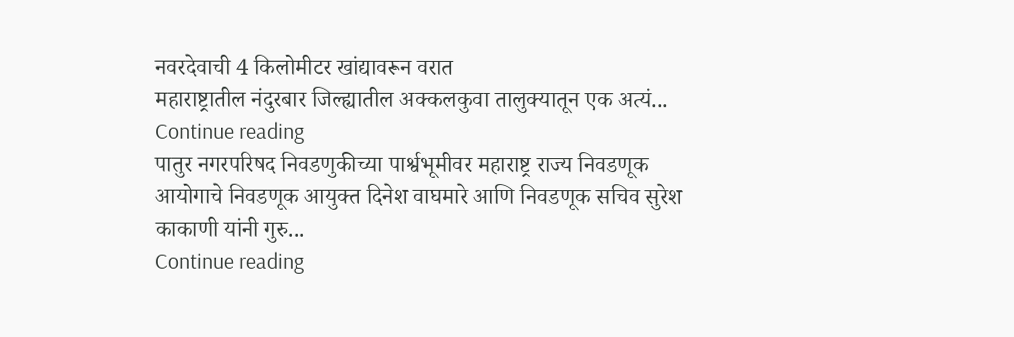नवरदेवाची 4 किलोमीटर खांद्यावरून वरात
महाराष्ट्रातील नंदुरबार जिल्ह्यातील अक्कलकुवा तालुक्यातून एक अत्यं...
Continue reading
पातुर नगरपरिषद निवडणुकीच्या पार्श्वभूमीवर महाराष्ट्र राज्य निवडणूक आयोगाचे निवडणूक आयुक्त दिनेश वाघमारे आणि निवडणूक सचिव सुरेश काकाणी यांनी गुरु...
Continue reading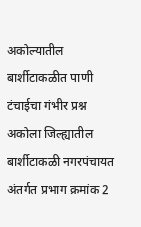अकोल्यातील बार्शीटाकळीत पाणी टंचाईचा गंभीर प्रश्न
अकोला जिल्ह्यातील बार्शीटाकळी नगरपंचायत अंतर्गत प्रभाग क्रमांक 2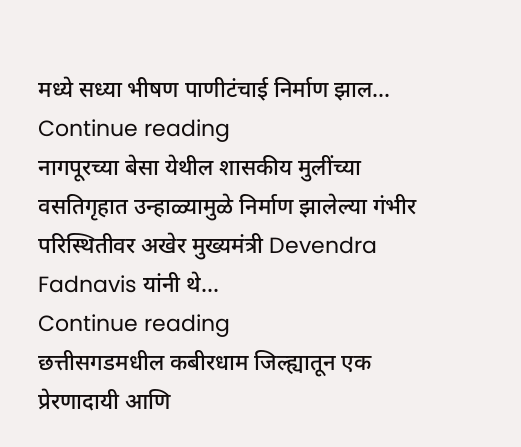मध्ये सध्या भीषण पाणीटंचाई निर्माण झाल...
Continue reading
नागपूरच्या बेसा येथील शासकीय मुलींच्या वसतिगृहात उन्हाळ्यामुळे निर्माण झालेल्या गंभीर परिस्थितीवर अखेर मुख्यमंत्री Devendra Fadnavis यांनी थे...
Continue reading
छत्तीसगडमधील कबीरधाम जिल्ह्यातून एक प्रेरणादायी आणि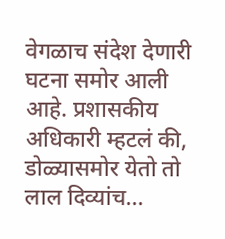वेगळाच संदेश देणारी घटना समोर आली आहे. प्रशासकीय अधिकारी म्हटलं की, डोळ्यासमोर येतो तो लाल दिव्यांच...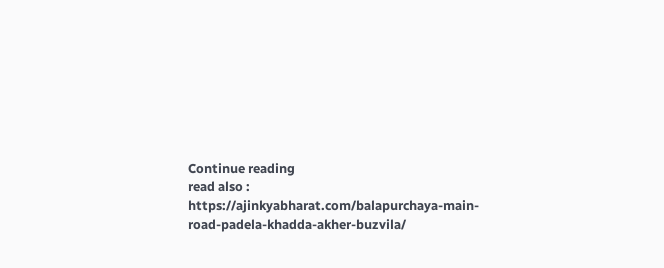Continue reading
read also : https://ajinkyabharat.com/balapurchaya-main-road-padela-khadda-akher-buzvila/